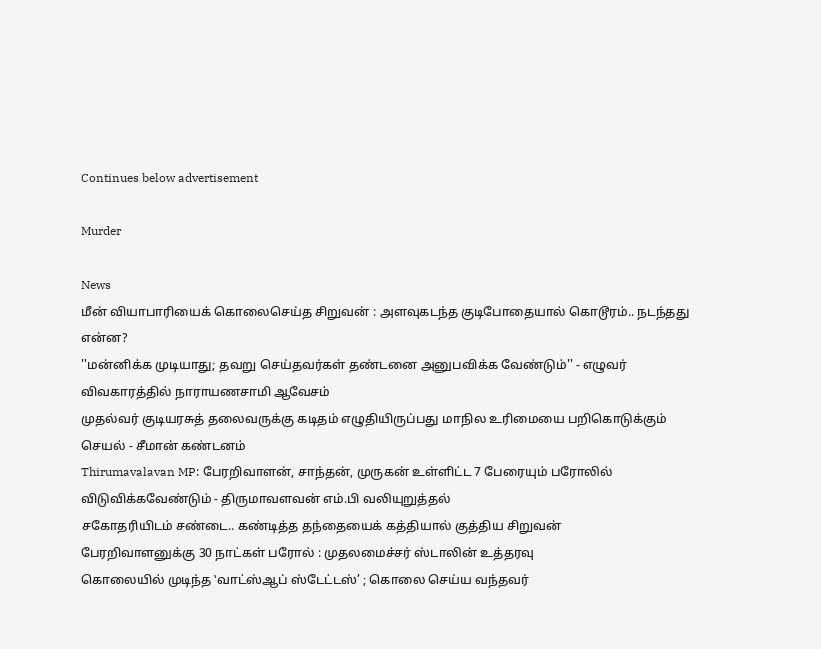Continues below advertisement

Murder

News
மீன் வியாபாரியைக் கொலைசெய்த சிறுவன் : அளவுகடந்த குடிபோதையால் கொடூரம்.. நடந்தது என்ன?
''மன்னிக்க முடியாது; தவறு செய்தவர்கள் தண்டனை அனுபவிக்க வேண்டும்'' - எழுவர் விவகாரத்தில் நாராயணசாமி ஆவேசம்
முதல்வர் குடியரசுத் தலைவருக்கு கடிதம் எழுதியிருப்பது மாநில உரிமையை பறிகொடுக்கும் செயல் - சீமான் கண்டனம்
Thirumavalavan MP: பேரறிவாளன், சாந்தன், முருகன் உள்ளிட்ட 7 பேரையும் பரோலில் விடுவிக்கவேண்டும் - திருமாவளவன் எம்.பி வலியுறுத்தல்
சகோதரியிடம் சண்டை.. கண்டித்த தந்தையைக் கத்தியால் குத்திய சிறுவன்
பேரறிவாளனுக்கு 30 நாட்கள் பரோல் : முதலமைச்சர் ஸ்டாலின் உத்தரவு
கொலையில் முடிந்த ‛வாட்ஸ்ஆப் ஸ்டேட்டஸ்’ ; கொலை செய்ய வந்தவர்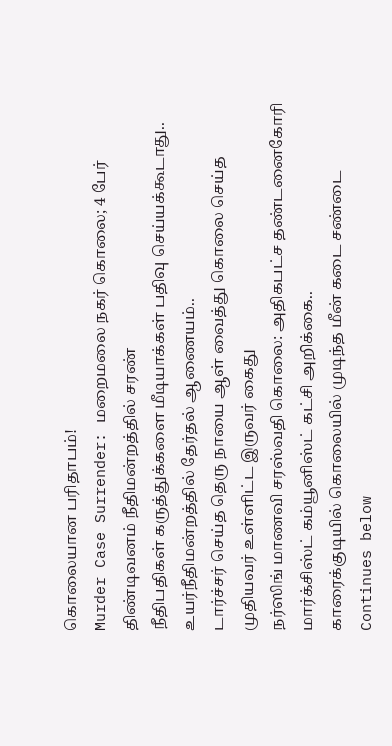கொலையான பரிதாபம்!
Murder Case Surrender: மறைமலை நகர் கொலை; 4 பேர் திண்டிவனம் நீதிமன்றத்தில் சரண்
நீதிபதிகள் கருத்துக்களை மீடியாக்கள் பதிவு செய்யக்கூடாது.. உயர்நீதிமன்றத்தில் தேர்தல் ஆணையம்..
டார்ச்சர் செய்த தெரு நாயை ஆள் வைத்து கொலை செய்த முதியவர் உள்ளிட்ட இருவர் கைது
நர்ஸிங் மாணவி சரஸ்வதி கொலை: அதிகபட்ச தண்டனைகோரி மார்க்சிஸ்ட் கம்யூனிஸ்ட் கட்சி அறிக்கை..
காரைக்குடியில் கொலையில் முடிந்த மீன் கடை சண்டை
Continues below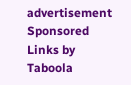advertisement
Sponsored Links by Taboola